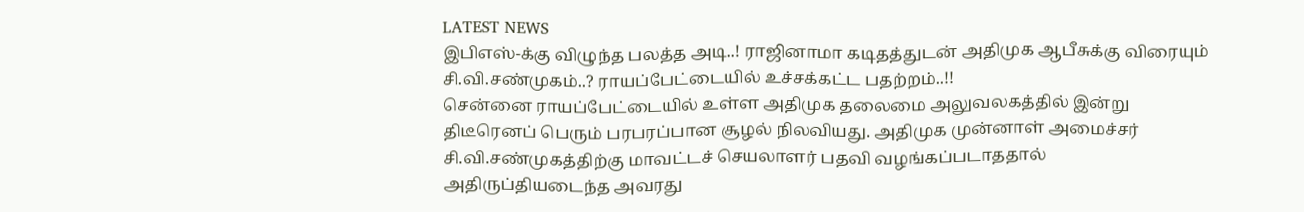LATEST NEWS
இபிஎஸ்-க்கு விழுந்த பலத்த அடி..! ராஜினாமா கடிதத்துடன் அதிமுக ஆபீசுக்கு விரையும் சி.வி.சண்முகம்..? ராயப்பேட்டையில் உச்சக்கட்ட பதற்றம்..!!
சென்னை ராயப்பேட்டையில் உள்ள அதிமுக தலைமை அலுவலகத்தில் இன்று திடீரெனப் பெரும் பரபரப்பான சூழல் நிலவியது. அதிமுக முன்னாள் அமைச்சர் சி.வி.சண்முகத்திற்கு மாவட்டச் செயலாளர் பதவி வழங்கப்படாததால் அதிருப்தியடைந்த அவரது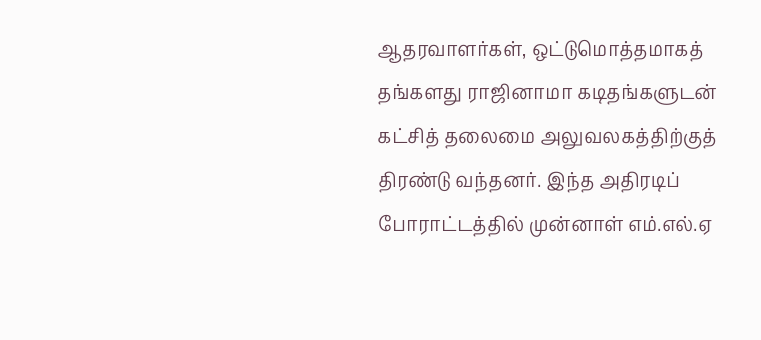ஆதரவாளர்கள், ஒட்டுமொத்தமாகத் தங்களது ராஜினாமா கடிதங்களுடன் கட்சித் தலைமை அலுவலகத்திற்குத் திரண்டு வந்தனர். இந்த அதிரடிப் போராட்டத்தில் முன்னாள் எம்.எல்.ஏ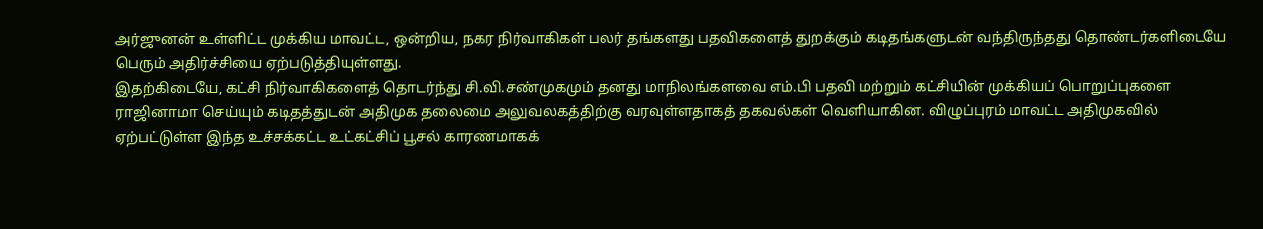அர்ஜுனன் உள்ளிட்ட முக்கிய மாவட்ட, ஒன்றிய, நகர நிர்வாகிகள் பலர் தங்களது பதவிகளைத் துறக்கும் கடிதங்களுடன் வந்திருந்தது தொண்டர்களிடையே பெரும் அதிர்ச்சியை ஏற்படுத்தியுள்ளது.
இதற்கிடையே, கட்சி நிர்வாகிகளைத் தொடர்ந்து சி.வி.சண்முகமும் தனது மாநிலங்களவை எம்.பி பதவி மற்றும் கட்சியின் முக்கியப் பொறுப்புகளை ராஜினாமா செய்யும் கடிதத்துடன் அதிமுக தலைமை அலுவலகத்திற்கு வரவுள்ளதாகத் தகவல்கள் வெளியாகின. விழுப்புரம் மாவட்ட அதிமுகவில் ஏற்பட்டுள்ள இந்த உச்சக்கட்ட உட்கட்சிப் பூசல் காரணமாகக்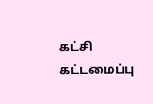கட்சி கட்டமைப்பு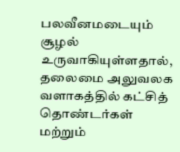பலவீனமடையும் சூழல் உருவாகியுள்ளதால், தலைமை அலுவலக வளாகத்தில் கட்சித் தொண்டர்கள் மற்றும்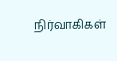நிர்வாகிகள்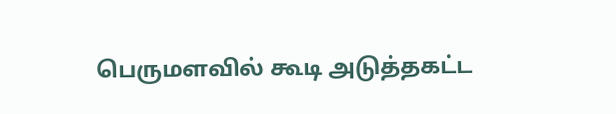பெருமளவில் கூடி அடுத்தகட்ட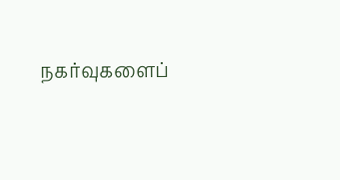நகர்வுகளைப்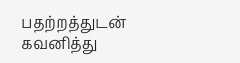பதற்றத்துடன் கவனித்து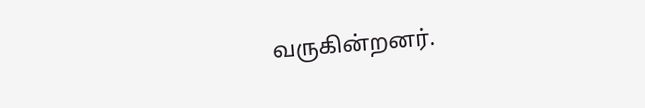வருகின்றனர்.